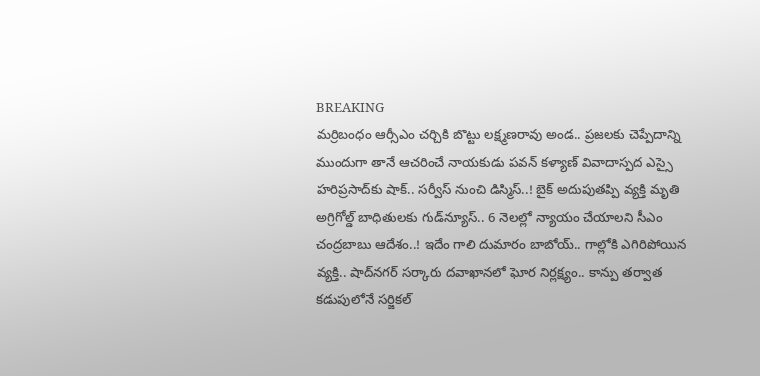BREAKING
మర్రిబంధం ఆర్సీఎం చర్చికి బొట్టు లక్ష్మణరావు అండ.. ప్రజలకు చెప్పేదాన్ని ముందుగా తానే ఆచరించే నాయకుడు పవన్ కళ్యాణ్ వివాదాస్పద ఎస్సై హరిప్రసాద్‌కు షాక్‌.. సర్వీస్ నుంచి డిస్మిస్‌..! బైక్ అదుపుతప్పి వ్యక్తి మృతి అగ్రిగోల్డ్ బాధితులకు గుడ్‌న్యూస్.. 6 నెలల్లో న్యాయం చేయాలని సీఎం చంద్రబాబు ఆదేశం..! ఇదేం గాలి దుమారం బాబోయ్.. గాల్లోకి ఎగిరిపోయిన వ్యక్తి.. షాద్‌నగర్ సర్కారు దవాఖానలో ఘోర నిర్లక్ష్యం.. కాన్పు తర్వాత కడుపులోనే సర్జికల్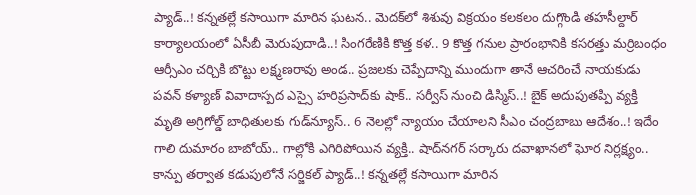ప్యాడ్..! కన్నతల్లే కసాయిగా మారిన ఘటన.. మెదక్‌లో శిశువు విక్రయం కలకలం దుగ్గొండి తహసీల్దార్ కార్యాలయంలో ఏసీబీ మెరుపుదాడి..! సింగరేణికి కొత్త కళ.. 9 కొత్త గనుల ప్రారంభానికి కసరత్తు మర్రిబంధం ఆర్సీఎం చర్చికి బొట్టు లక్ష్మణరావు అండ.. ప్రజలకు చెప్పేదాన్ని ముందుగా తానే ఆచరించే నాయకుడు పవన్ కళ్యాణ్ వివాదాస్పద ఎస్సై హరిప్రసాద్‌కు షాక్‌.. సర్వీస్ నుంచి డిస్మిస్‌..! బైక్ అదుపుతప్పి వ్యక్తి మృతి అగ్రిగోల్డ్ బాధితులకు గుడ్‌న్యూస్.. 6 నెలల్లో న్యాయం చేయాలని సీఎం చంద్రబాబు ఆదేశం..! ఇదేం గాలి దుమారం బాబోయ్.. గాల్లోకి ఎగిరిపోయిన వ్యక్తి.. షాద్‌నగర్ సర్కారు దవాఖానలో ఘోర నిర్లక్ష్యం.. కాన్పు తర్వాత కడుపులోనే సర్జికల్ ప్యాడ్..! కన్నతల్లే కసాయిగా మారిన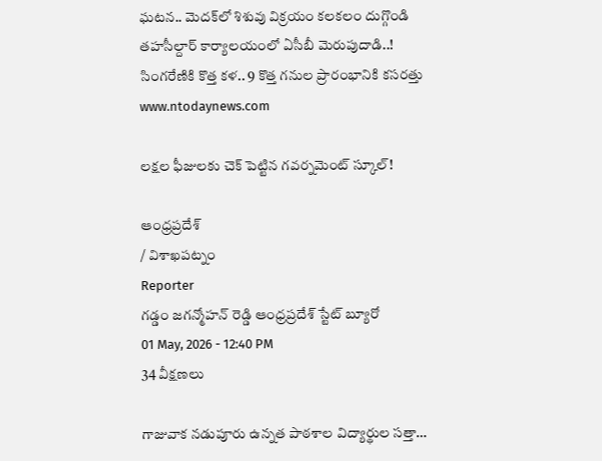ఘటన.. మెదక్‌లో శిశువు విక్రయం కలకలం దుగ్గొండి తహసీల్దార్ కార్యాలయంలో ఏసీబీ మెరుపుదాడి..! సింగరేణికి కొత్త కళ.. 9 కొత్త గనుల ప్రారంభానికి కసరత్తు
www.ntodaynews.com

లక్షల ఫీజులకు చెక్ పెట్టిన గవర్నమెంట్ స్కూల్!

ఆంధ్రప్రదేశ్
/ విశాఖపట్నం
Reporter
గడ్డం జగన్మోహన్ రెడ్డి ఆంధ్రప్రదేశ్ స్టేట్ బ్యూరో
01 May, 2026 - 12:40 PM
34 వీక్షణలు

గాజువాక నడుపూరు ఉన్నత పాఠశాల విద్యార్థుల సత్తా…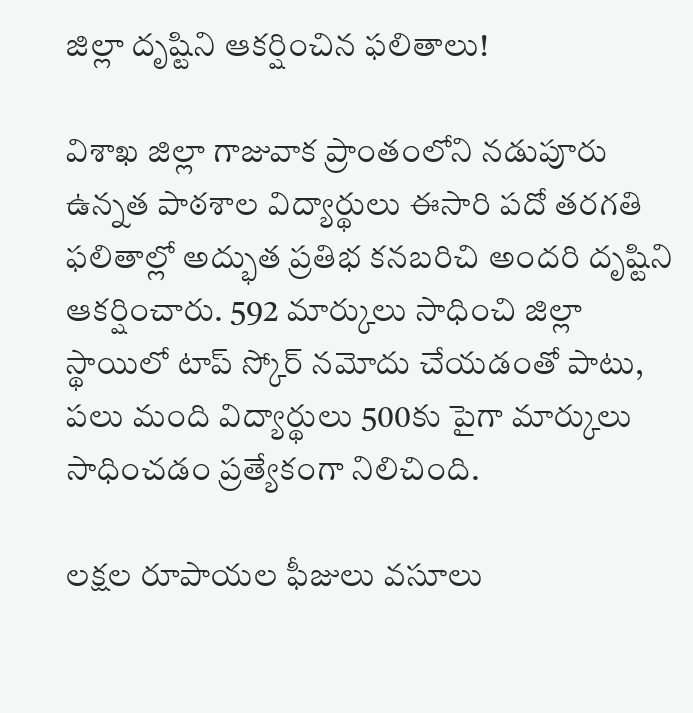జిల్లా దృష్టిని ఆకర్షించిన ఫలితాలు!

విశాఖ జిల్లా గాజువాక ప్రాంతంలోని నడుపూరు ఉన్నత పాఠశాల విద్యార్థులు ఈసారి పదో తరగతి ఫలితాల్లో అద్భుత ప్రతిభ కనబరిచి అందరి దృష్టిని ఆకర్షించారు. 592 మార్కులు సాధించి జిల్లా స్థాయిలో టాప్ స్కోర్ నమోదు చేయడంతో పాటు, పలు మంది విద్యార్థులు 500కు పైగా మార్కులు సాధించడం ప్రత్యేకంగా నిలిచింది.

లక్షల రూపాయల ఫీజులు వసూలు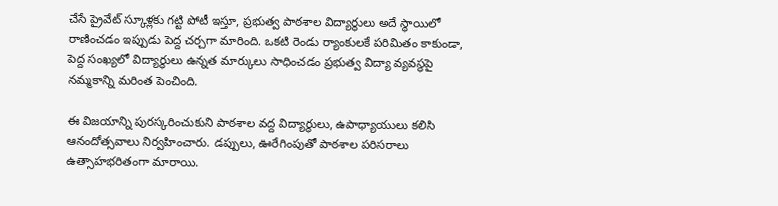చేసే ప్రైవేట్ స్కూళ్లకు గట్టి పోటీ ఇస్తూ, ప్రభుత్వ పాఠశాల విద్యార్థులు అదే స్థాయిలో రాణించడం ఇప్పుడు పెద్ద చర్చగా మారింది. ఒకటి రెండు ర్యాంకులకే పరిమితం కాకుండా, పెద్ద సంఖ్యలో విద్యార్థులు ఉన్నత మార్కులు సాధించడం ప్రభుత్వ విద్యా వ్యవస్థపై నమ్మకాన్ని మరింత పెంచింది.

ఈ విజయాన్ని పురస్కరించుకుని పాఠశాల వద్ద విద్యార్థులు, ఉపాధ్యాయులు కలిసి ఆనందోత్సవాలు నిర్వహించారు. డప్పులు, ఊరేగింపుతో పాఠశాల పరిసరాలు ఉత్సాహభరితంగా మారాయి.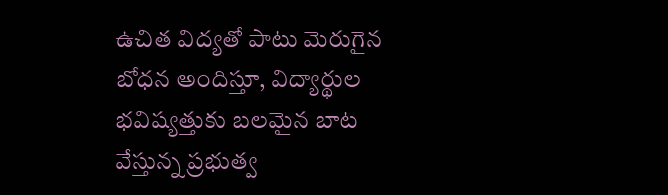ఉచిత విద్యతో పాటు మెరుగైన బోధన అందిస్తూ, విద్యార్థుల భవిష్యత్తుకు బలమైన బాట వేస్తున్న ప్రభుత్వ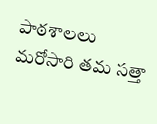పాఠశాలలు మరోసారి తమ సత్తా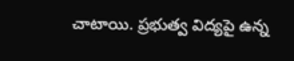చాటాయి. ప్రభుత్వ విద్యపై ఉన్న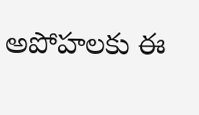అపోహలకు ఈ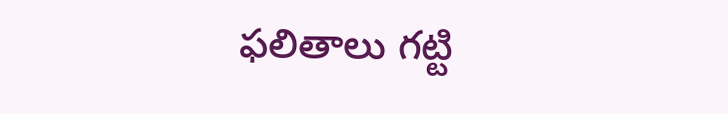ఫలితాలు గట్టి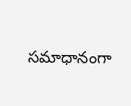సమాధానంగా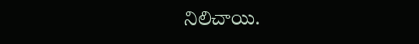నిలిచాయి.